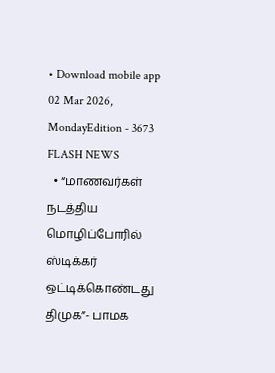• Download mobile app
02 Mar 2026, MondayEdition - 3673
FLASH NEWS
  • “மாணவர்கள் நடத்திய மொழிப்போரில் ஸ்டிக்கர் ஒட்டிக்கொண்டது திமுக”- பாமக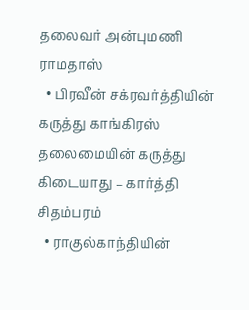தலைவர் அன்புமணி ராமதாஸ்
  • பிரவீன் சக்ரவர்த்தியின் கருத்து காங்கிரஸ் தலைமையின் கருத்து கிடையாது – கார்த்தி சிதம்பரம்
  • ராகுல்காந்தியின்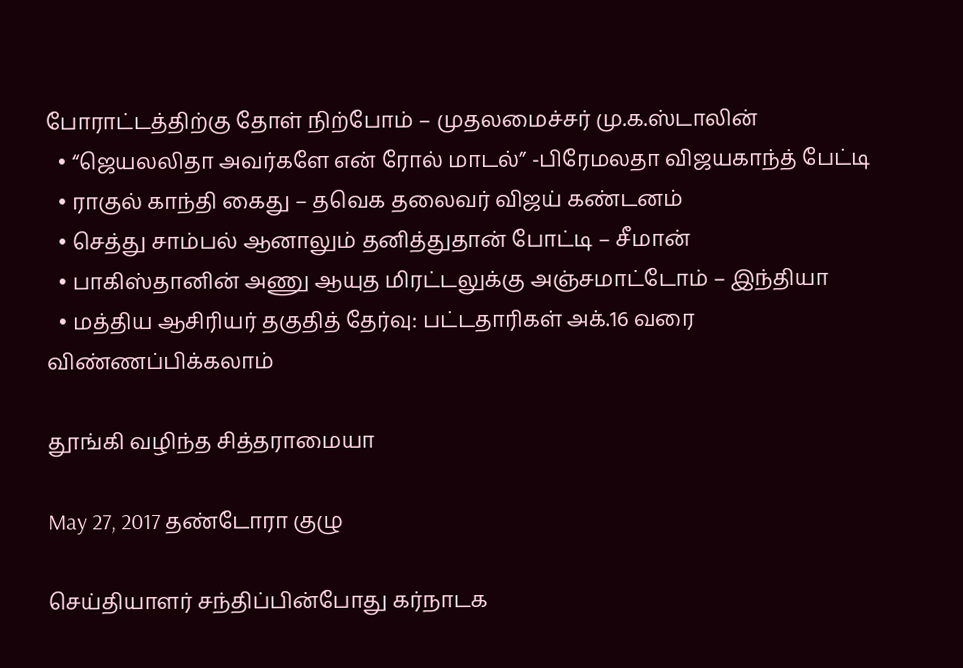போராட்டத்திற்கு தோள் நிற்போம் – முதலமைச்சர் மு.க.ஸ்டாலின்
  • “ஜெயலலிதா அவர்களே என் ரோல் மாடல்” -பிரேமலதா விஜயகாந்த் பேட்டி
  • ராகுல் காந்தி கைது – தவெக தலைவர் விஜய் கண்டனம்
  • செத்து சாம்பல் ஆனாலும் தனித்துதான் போட்டி – சீமான்
  • பாகிஸ்தானின் அணு ஆயுத மிரட்டலுக்கு அஞ்சமாட்டோம் – இந்தியா
  • மத்திய ஆசிரியர் தகுதித் தேர்வு: பட்டதாரிகள் அக்.16 வரை விண்ணப்பிக்கலாம்

தூங்கி வழிந்த சித்தராமையா

May 27, 2017 தண்டோரா குழு

செய்தியாளர் சந்திப்பின்போது கர்நாடக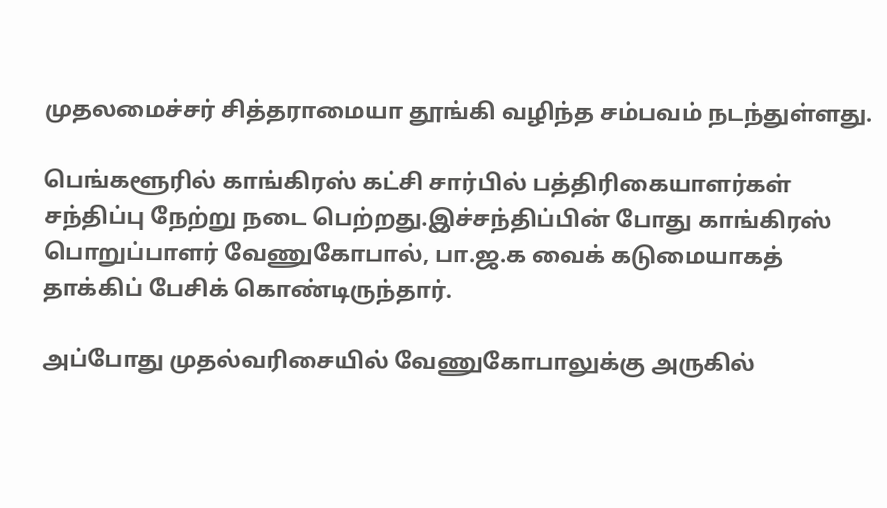முதலமைச்சர் சித்தராமையா தூங்கி வழிந்த சம்பவம் நடந்துள்ளது.

பெங்களூரில் காங்கிரஸ் கட்சி சார்பில் பத்திரிகையாளர்கள் சந்திப்பு நேற்று நடை பெற்றது.இச்சந்திப்பின் போது காங்கிரஸ் பொறுப்பாளர் வேணுகோபால், பா.ஜ.க வைக் கடுமையாகத் தாக்கிப் பேசிக் கொண்டிருந்தார்.

அப்போது முதல்வரிசையில் வேணுகோபாலுக்கு அருகில்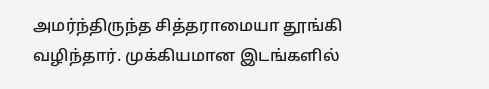அமர்ந்திருந்த சித்தராமையா தூங்கி வழிந்தார். முக்கியமான இடங்களில்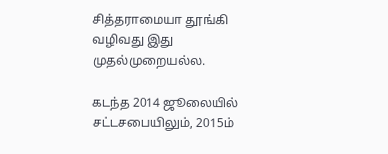சித்தராமையா தூங்கி வழிவது இது முதல்முறையல்ல.

கடந்த 2014 ஜூலையில் சட்டசபையிலும், 2015ம்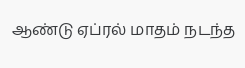ஆண்டு ஏப்ரல் மாதம் நடந்த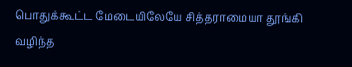பொதுக்கூட்ட மேடையிலேயே சித்தராமையா தூங்கி வழிந்த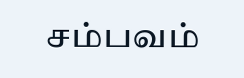சம்பவம்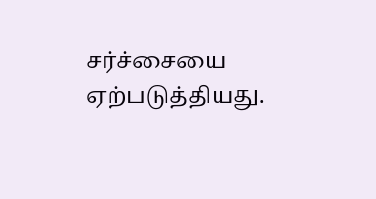சர்ச்சையை ஏற்படுத்தியது.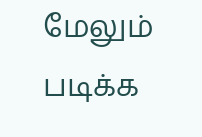மேலும் படிக்க